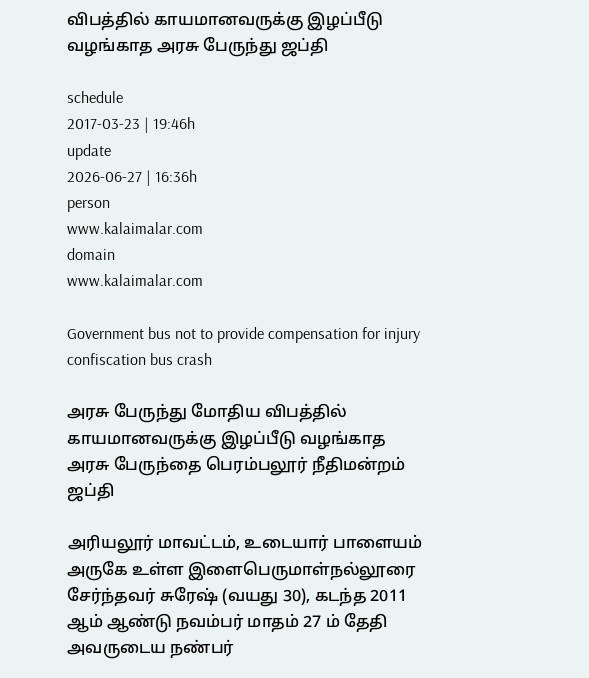விபத்தில் காயமானவருக்கு இழப்பீடு வழங்காத அரசு பேருந்து ஜப்தி

schedule
2017-03-23 | 19:46h
update
2026-06-27 | 16:36h
person
www.kalaimalar.com
domain
www.kalaimalar.com

Government bus not to provide compensation for injury confiscation bus crash

அரசு பேருந்து மோதிய விபத்தில் காயமானவருக்கு இழப்பீடு வழங்காத அரசு பேருந்தை பெரம்பலூர் நீதிமன்றம் ஜப்தி

அரியலூர் மாவட்டம், உடையார் பாளையம் அருகே உள்ள இளைபெருமாள்நல்லூரை சேர்ந்தவர் சுரேஷ் (வயது 30), கடந்த 2011 ஆம் ஆண்டு நவம்பர் மாதம் 27 ம் தேதி அவருடைய நண்பர்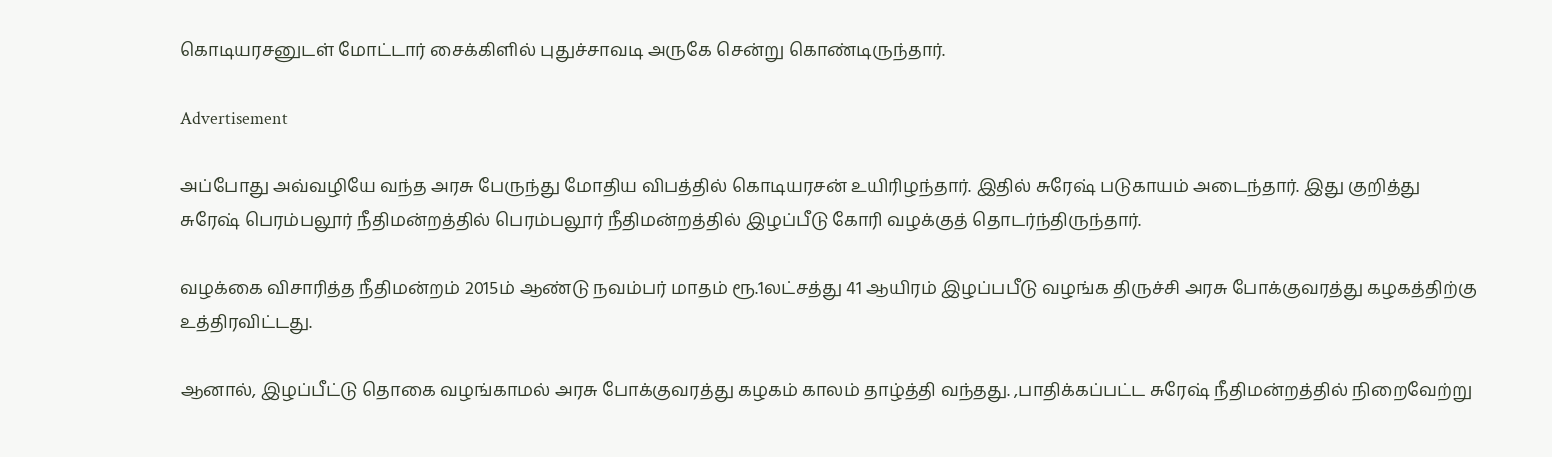கொடியரசனுடள் மோட்டார் சைக்கிளில் புதுச்சாவடி அருகே சென்று கொண்டிருந்தார்.

Advertisement

அப்போது அவ்வழியே வந்த அரசு பேருந்து மோதிய விபத்தில் கொடியரசன் உயிரிழந்தார். இதில் சுரேஷ் படுகாயம் அடைந்தார். இது குறித்து சுரேஷ் பெரம்பலூர் நீதிமன்றத்தில் பெரம்பலூர் நீதிமன்றத்தில் இழப்பீடு கோரி வழக்குத் தொடர்ந்திருந்தார்.

வழக்கை விசாரித்த நீதிமன்றம் 2015ம் ஆண்டு நவம்பர் மாதம் ரூ.1லட்சத்து 41 ஆயிரம் இழப்பபீடு வழங்க திருச்சி அரசு போக்குவரத்து கழகத்திற்கு உத்திரவிட்டது.

ஆனால், இழப்பீட்டு தொகை வழங்காமல் அரசு போக்குவரத்து கழகம் காலம் தாழ்த்தி வந்தது. ,பாதிக்கப்பட்ட சுரேஷ் நீதிமன்றத்தில் நிறைவேற்று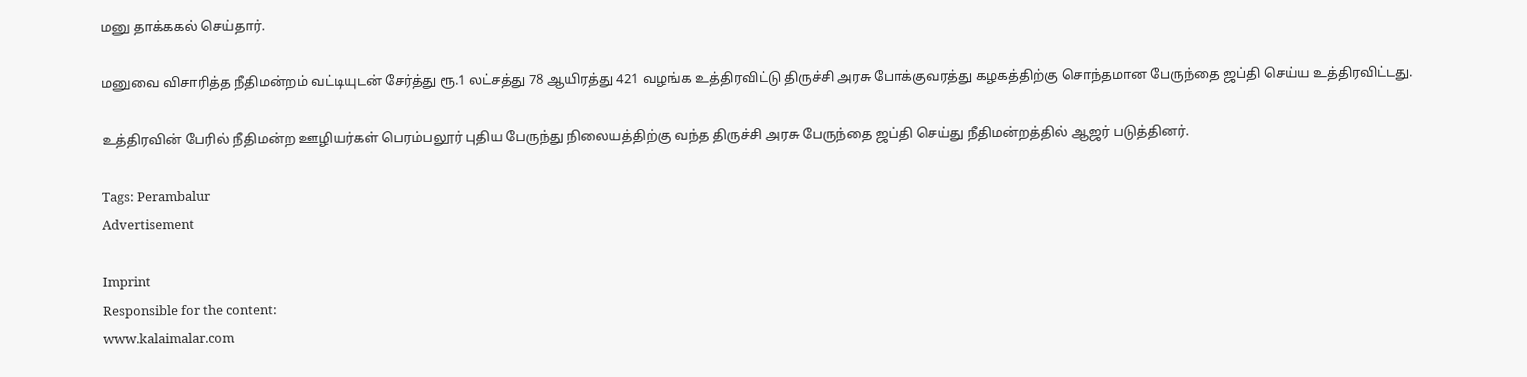மனு தாக்ககல் செய்தார்.

மனுவை விசாரித்த நீதிமன்றம் வட்டியுடன் சேர்த்து ரூ.1 லட்சத்து 78 ஆயிரத்து 421 வழங்க உத்திரவிட்டு திருச்சி அரசு போக்குவரத்து கழகத்திற்கு சொந்தமான பேருந்தை ஜப்தி செய்ய உத்திரவிட்டது.

உத்திரவின் பேரில் நீதிமன்ற ஊழியர்கள் பெரம்பலூர் புதிய பேருந்து நிலையத்திற்கு வந்த திருச்சி அரசு பேருந்தை ஜப்தி செய்து நீதிமன்றத்தில் ஆஜர் படுத்தினர்.

Tags: Perambalur
Advertisement

Imprint
Responsible for the content:
www.kalaimalar.com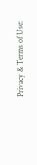Privacy & Terms of Use: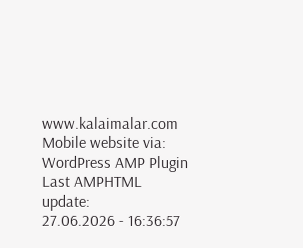www.kalaimalar.com
Mobile website via:
WordPress AMP Plugin
Last AMPHTML update:
27.06.2026 - 16:36:57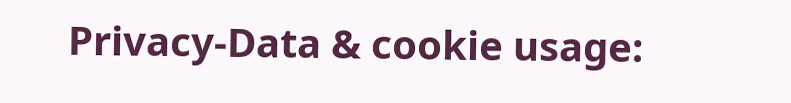Privacy-Data & cookie usage: